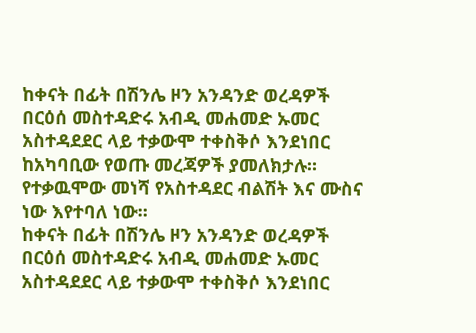ከቀናት በፊት በሽንሌ ዞን አንዳንድ ወረዳዎች በርዕሰ መስተዳድሩ አብዲ መሐመድ ኡመር አስተዳደደር ላይ ተቃውሞ ተቀስቅሶ እንደነበር ከአካባቢው የወጡ መረጃዎች ያመለክታሉ። የተቃዉሞው መነሻ የአስተዳደር ብልሽት እና ሙስና ነው እየተባለ ነው።
ከቀናት በፊት በሽንሌ ዞን አንዳንድ ወረዳዎች በርዕሰ መስተዳድሩ አብዲ መሐመድ ኡመር አስተዳደደር ላይ ተቃውሞ ተቀስቅሶ እንደነበር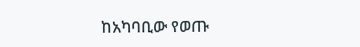ከአካባቢው የወጡ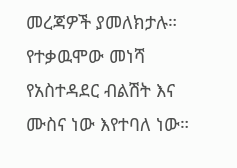መረጃዎች ያመለክታሉ። የተቃዉሞው መነሻ የአስተዳደር ብልሽት እና ሙስና ነው እየተባለ ነው።